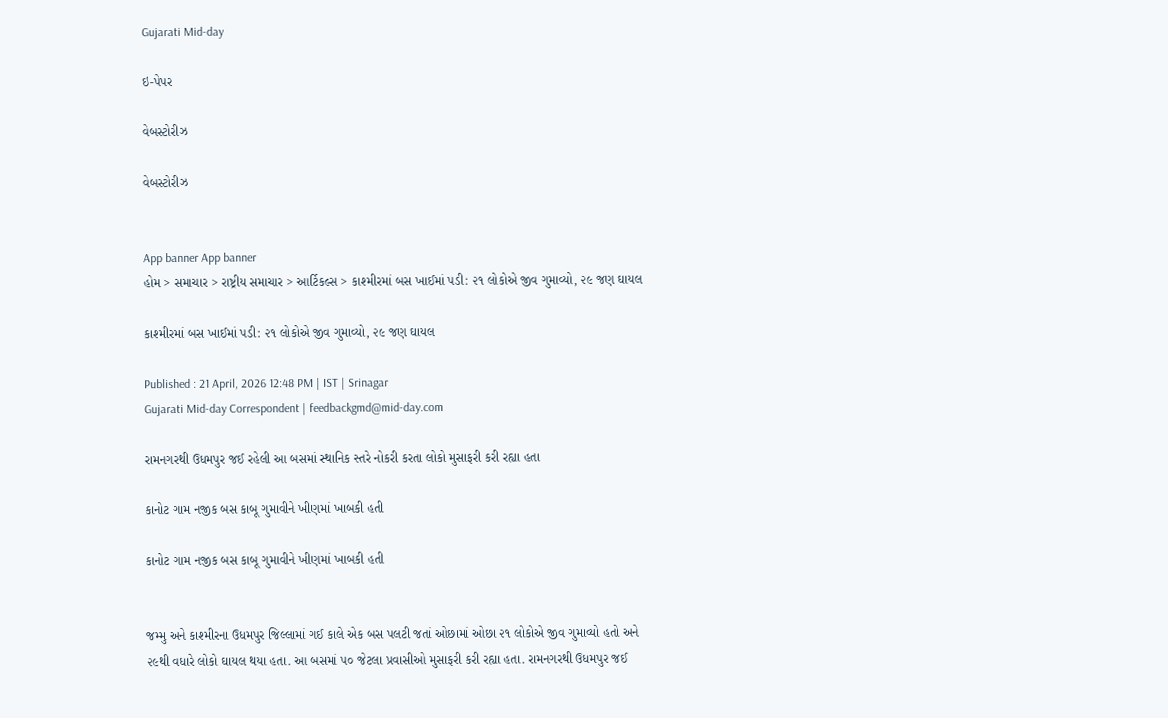Gujarati Mid-day

ઇ-પેપર

વેબસ્ટોરીઝ

વેબસ્ટોરીઝ


App banner App banner
હોમ > સમાચાર > રાષ્ટ્રીય સમાચાર > આર્ટિકલ્સ > કાશ્મીરમાં બસ ખાઈમાં પડી: ૨૧ લોકોએ જીવ ગુમાવ્યો, ૨૯ જણ ઘાયલ

કાશ્મીરમાં બસ ખાઈમાં પડી: ૨૧ લોકોએ જીવ ગુમાવ્યો, ૨૯ જણ ઘાયલ

Published : 21 April, 2026 12:48 PM | IST | Srinagar
Gujarati Mid-day Correspondent | feedbackgmd@mid-day.com

રામનગરથી ઉધમપુર જઈ રહેલી આ બસમાં સ્થાનિક સ્તરે નોકરી કરતા લોકો મુસાફરી કરી રહ્યા હતા

કાનોટ ગામ નજીક બસ કાબૂ ગુમાવીને ખીણમાં ખાબકી હતી

કાનોટ ગામ નજીક બસ કાબૂ ગુમાવીને ખીણમાં ખાબકી હતી


જમ્મુ અને કાશ્મીરના ઉધમપુર જિલ્લામાં ગઈ કાલે એક બસ પલટી જતાં ઓછામાં ઓછા ૨૧ લોકોએ જીવ ગુમાવ્યો હતો અને ૨૯થી વધારે લોકો ઘાયલ થયા હતા. આ બસમાં ૫૦ જેટલા પ્રવાસીઓ મુસાફરી કરી રહ્યા હતા. રામનગરથી ઉધમપુર જઈ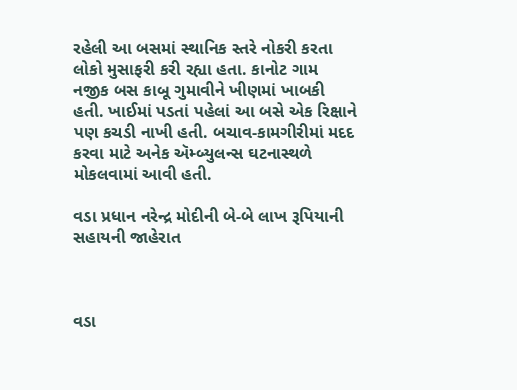રહેલી આ બસમાં સ્થાનિક સ્તરે નોકરી કરતા લોકો મુસાફરી કરી રહ્યા હતા. કાનોટ ગામ નજીક બસ કાબૂ ગુમાવીને ખીણમાં ખાબકી હતી. ખાઈમાં પડતાં પહેલાં આ બસે એક રિક્ષાને પણ કચડી નાખી હતી. બચાવ-કામગીરીમાં મદદ કરવા માટે અનેક ઍમ્બ્યુલન્સ ઘટનાસ્થળે મોકલવામાં આવી હતી.

વડા પ્રધાન નરેન્દ્ર મોદીની બે-બે લાખ રૂપિયાની સહાયની જાહેરાત



વડા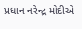પ્રધાન નરેન્દ્ર મોદીએ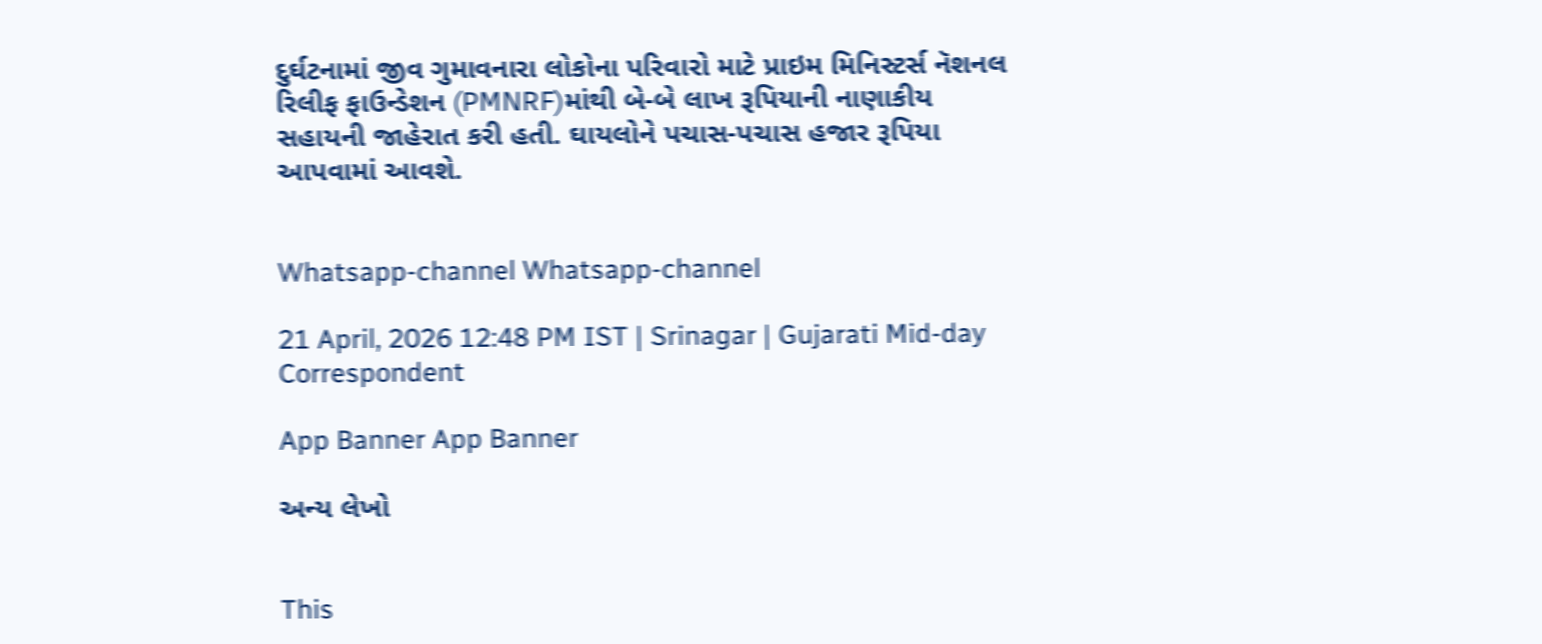દુર્ઘટનામાં જીવ ગુમાવનારા લોકોના પરિવારો માટે પ્રાઇમ મિનિસ્ટર્સ નૅશનલ રિલીફ ફાઉન્ડેશન (PMNRF)માંથી બે-બે લાખ રૂપિયાની નાણાકીય સહાયની જાહેરાત કરી હતી. ઘાયલોને પચાસ-પચાસ હજાર રૂપિયા આપવામાં આવશે.


Whatsapp-channel Whatsapp-channel

21 April, 2026 12:48 PM IST | Srinagar | Gujarati Mid-day Correspondent

App Banner App Banner

અન્ય લેખો


This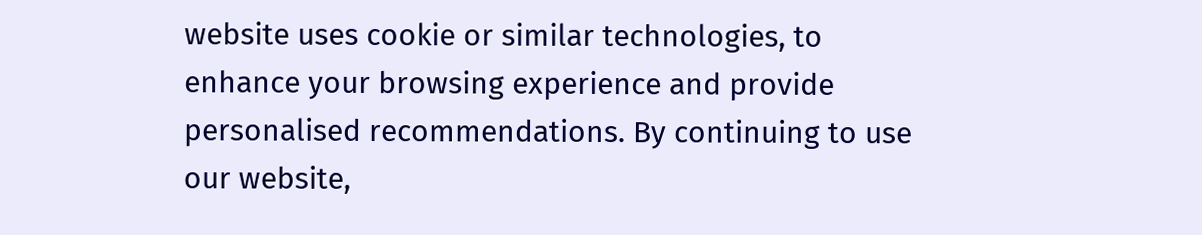website uses cookie or similar technologies, to enhance your browsing experience and provide personalised recommendations. By continuing to use our website,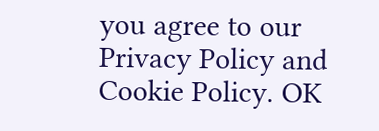you agree to our Privacy Policy and Cookie Policy. OK